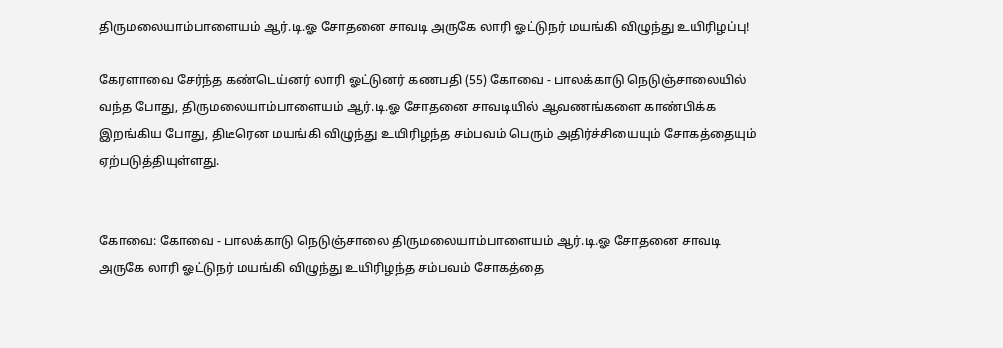திருமலையாம்பாளையம் ஆர்.டி.ஓ சோதனை சாவடி அருகே லாரி ஓட்டுநர் மயங்கி விழுந்து உயிரிழப்பு!

கேரளாவை சேர்ந்த கண்டெய்னர் லாரி ஓட்டுனர் கணபதி (55) கோவை - பாலக்காடு நெடுஞ்சாலையில் வந்த போது, திருமலையாம்பாளையம் ஆர்.டி.ஓ சோதனை சாவடியில் ஆவணங்களை காண்பிக்க இறங்கிய போது, திடீரென மயங்கி விழுந்து உயிரிழந்த சம்பவம் பெரும் அதிர்ச்சியையும் சோகத்தையும் ஏற்படுத்தியுள்ளது.


கோவை: கோவை - பாலக்காடு நெடுஞ்சாலை திருமலையாம்பாளையம் ஆர்.டி.ஓ சோதனை சாவடி அருகே லாரி ஓட்டுநர் மயங்கி விழுந்து உயிரிழந்த சம்பவம் சோகத்தை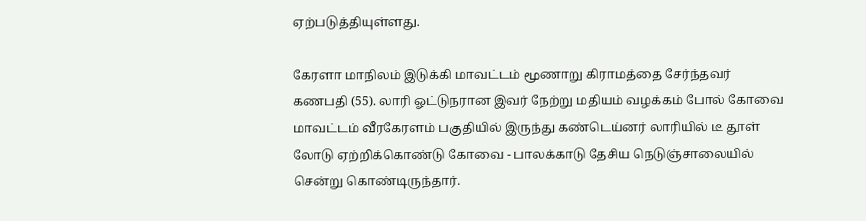ஏற்படுத்தியுள்ளது.

கேரளா மாநிலம் இடுக்கி மாவட்டம் மூணாறு கிராமத்தை சேர்ந்தவர் கணபதி (55). லாரி ஓட்டுநரான இவர் நேற்று மதியம் வழக்கம் போல் கோவை மாவட்டம் வீரகேரளம் பகுதியில் இருந்து கண்டெய்னர் லாரியில் டீ தூள் லோடு ஏற்றிக்கொண்டு கோவை - பாலக்காடு தேசிய நெடுஞ்சாலையில் சென்று கொண்டிருந்தார்.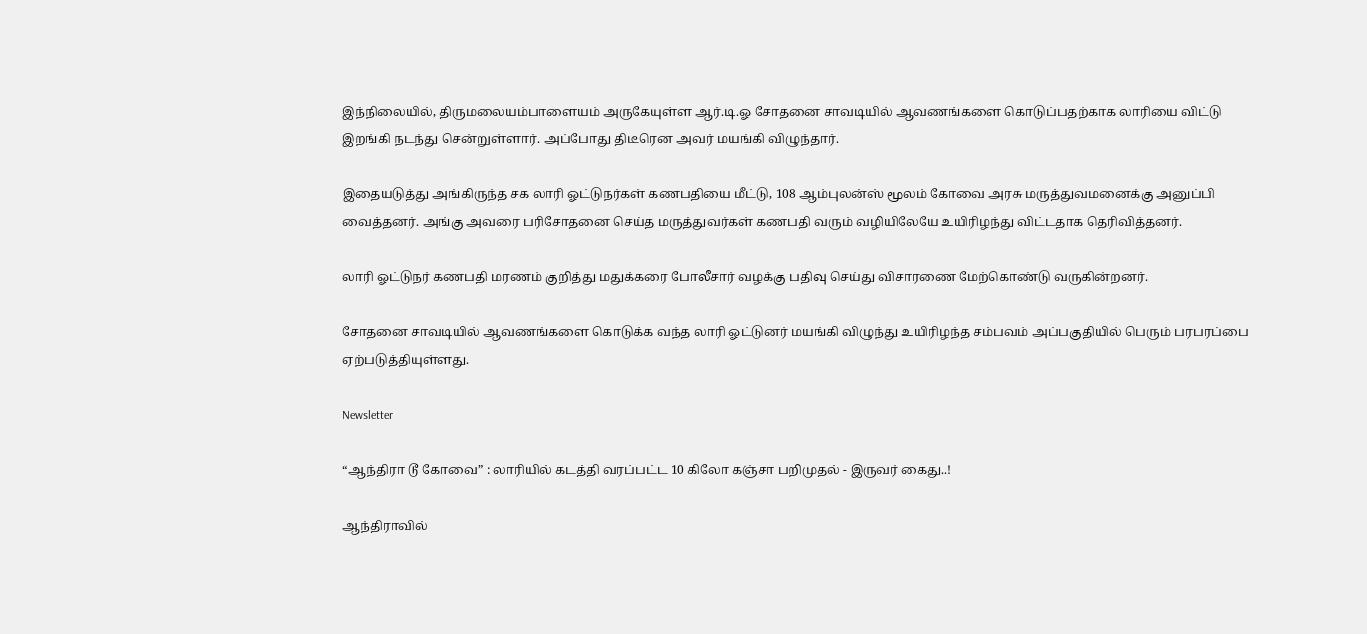இந்நிலையில், திருமலையம்பாளையம் அருகேயுள்ள ஆர்.டி.ஓ சோதனை சாவடியில் ஆவணங்களை கொடுப்பதற்காக லாரியை விட்டு இறங்கி நடந்து சென்றுள்ளார். அப்போது திடீரென அவர் மயங்கி விழுந்தார்.

இதையடுத்து அங்கிருந்த சக லாரி ஓட்டுநர்கள் கணபதியை மீட்டு, 108 ஆம்புலன்ஸ் மூலம் கோவை அரசு மருத்துவமனைக்கு அனுப்பி வைத்தனர். அங்கு அவரை பரிசோதனை செய்த மருத்துவர்கள் கணபதி வரும் வழியிலேயே உயிரிழந்து விட்டதாக தெரிவித்தனர்.

லாரி ஓட்டுநர் கணபதி மரணம் குறித்து மதுக்கரை போலீசார் வழக்கு பதிவு செய்து விசாரணை மேற்கொண்டு வருகின்றனர்.

சோதனை சாவடியில் ஆவணங்களை கொடுக்க வந்த லாரி ஓட்டுனர் மயங்கி விழுந்து உயிரிழந்த சம்பவம் அப்பகுதியில் பெரும் பரபரப்பை ஏற்படுத்தியுள்ளது.

Newsletter

“ஆந்திரா டூ கோவை” : லாரியில் கடத்தி வரப்பட்ட 10 கிலோ கஞ்சா பறிமுதல் - இருவர் கைது..!

ஆந்திராவில்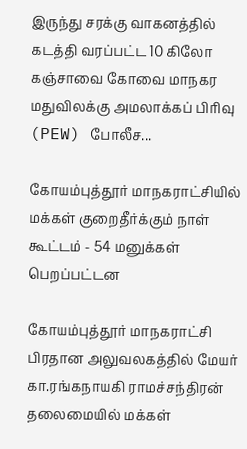இருந்து சரக்கு வாகனத்தில் கடத்தி வரப்பட்ட 10 கிலோ கஞ்சாவை கோவை மாநகர மதுவிலக்கு அமலாக்கப் பிரிவு (PEW) போலீச...

கோயம்புத்தூர் மாநகராட்சியில் மக்கள் குறைதீர்க்கும் நாள் கூட்டம் - 54 மனுக்கள் பெறப்பட்டன

கோயம்புத்தூர் மாநகராட்சி பிரதான அலுவலகத்தில் மேயர் கா.ரங்கநாயகி ராமச்சந்திரன் தலைமையில் மக்கள்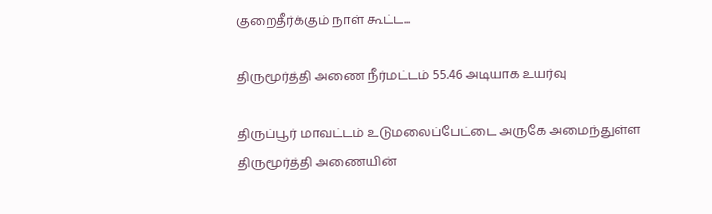குறைதீர்க்கும் நாள் கூட்ட...

திருமூர்த்தி அணை நீர்மட்டம் 55.46 அடியாக உயர்வு

திருப்பூர் மாவட்டம் உடுமலைப்பேட்டை அருகே அமைந்துள்ள திருமூர்த்தி அணையின்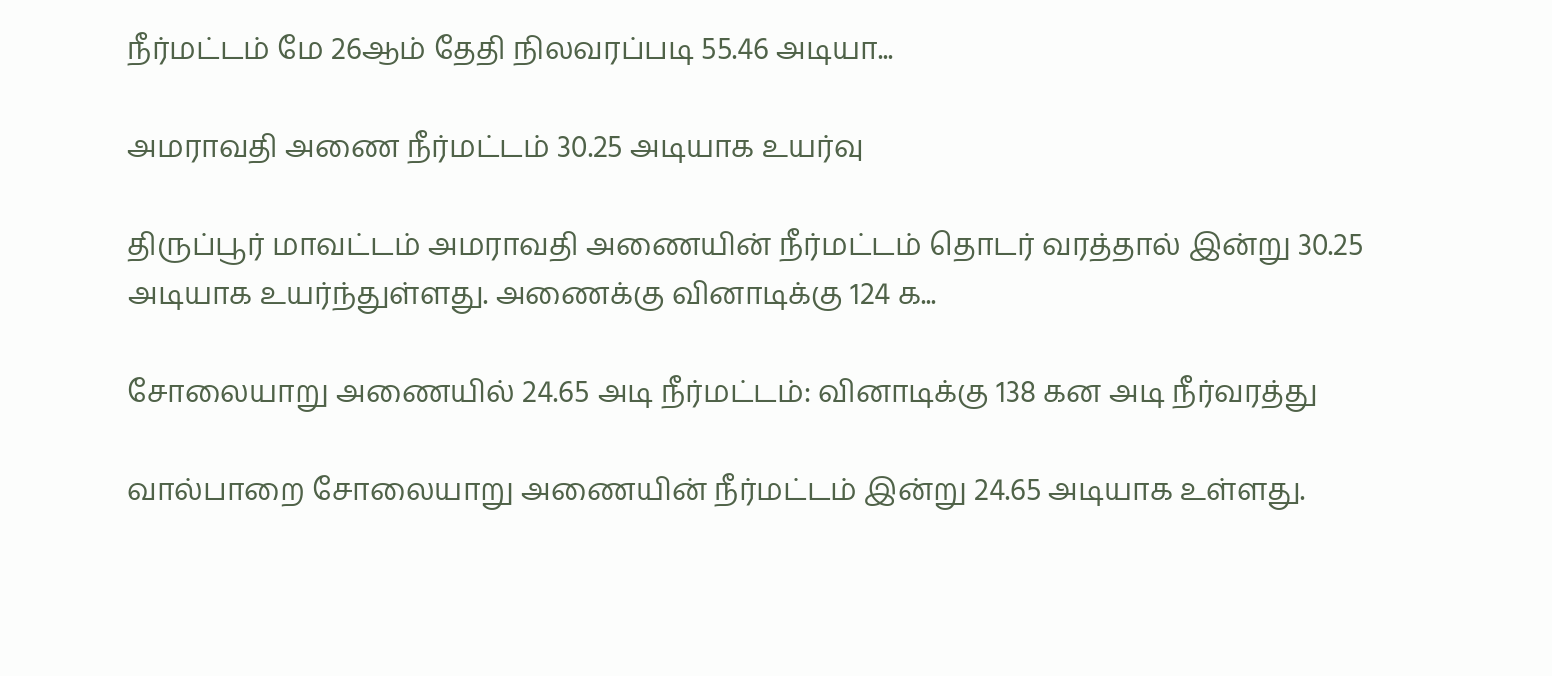நீர்மட்டம் மே 26ஆம் தேதி நிலவரப்படி 55.46 அடியா...

அமராவதி அணை நீர்மட்டம் 30.25 அடியாக உயர்வு

திருப்பூர் மாவட்டம் அமராவதி அணையின் நீர்மட்டம் தொடர் வரத்தால் இன்று 30.25 அடியாக உயர்ந்துள்ளது. அணைக்கு வினாடிக்கு 124 க...

சோலையாறு அணையில் 24.65 அடி நீர்மட்டம்: வினாடிக்கு 138 கன அடி நீர்வரத்து

வால்பாறை சோலையாறு அணையின் நீர்மட்டம் இன்று 24.65 அடியாக உள்ளது.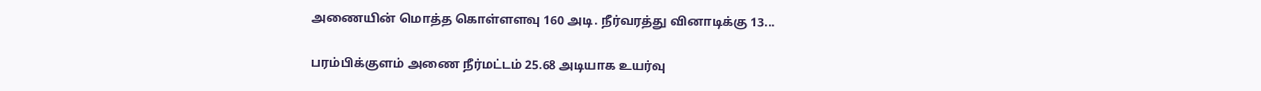அணையின் மொத்த கொள்ளளவு 160 அடி. நீர்வரத்து வினாடிக்கு 13...

பரம்பிக்குளம் அணை நீர்மட்டம் 25.68 அடியாக உயர்வு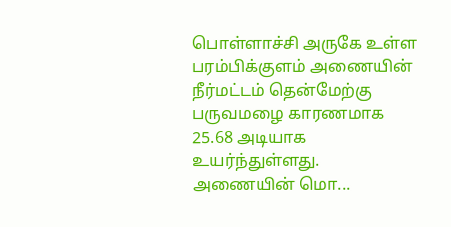பொள்ளாச்சி அருகே உள்ள பரம்பிக்குளம் அணையின் நீர்மட்டம் தென்மேற்கு பருவமழை காரணமாக 25.68 அடியாக உயர்ந்துள்ளது. அணையின் மொ...